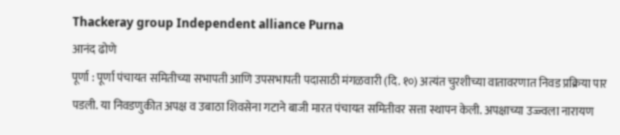Thackeray group Independent alliance Purna
आनंद ढोणे
पूर्णा : पूर्णा पंचायत समितीच्या सभापती आणि उपसभापती पदासाठी मंगळवारी (दि. १०) अत्यंत चुरशीच्या वातावरणात निवड प्रक्रिया पार पडली. या निवडणुकीत अपक्ष व उबाठा शिवसेना गटाने बाजी मारत पंचायत समितीवर सत्ता स्थापन केली. अपक्षाच्या उज्ज्वला नारायण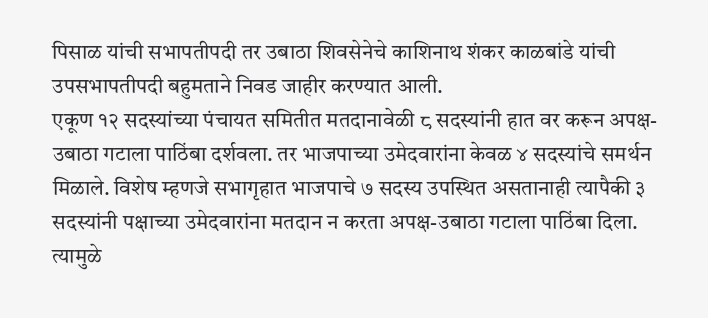पिसाळ यांची सभापतीपदी तर उबाठा शिवसेनेचे काशिनाथ शंकर काळबांडे यांची उपसभापतीपदी बहुमताने निवड जाहीर करण्यात आली.
एकूण १२ सदस्यांच्या पंचायत समितीत मतदानावेळी ८ सदस्यांनी हात वर करून अपक्ष-उबाठा गटाला पाठिंबा दर्शवला. तर भाजपाच्या उमेदवारांना केवळ ४ सदस्यांचे समर्थन मिळाले. विशेष म्हणजे सभागृहात भाजपाचे ७ सदस्य उपस्थित असतानाही त्यापैकी ३ सदस्यांनी पक्षाच्या उमेदवारांना मतदान न करता अपक्ष-उबाठा गटाला पाठिंबा दिला. त्यामुळे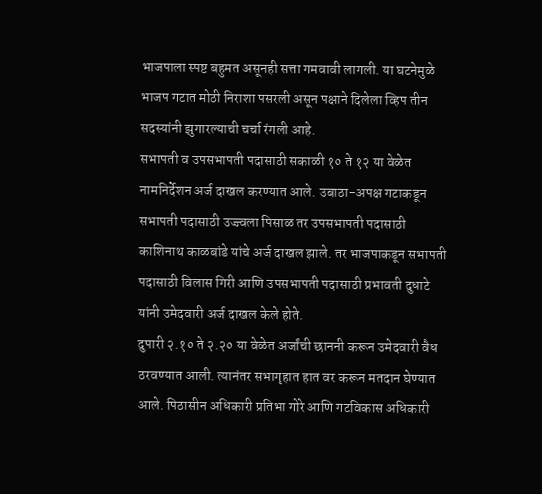भाजपाला स्पष्ट बहुमत असूनही सत्ता गमवावी लागली. या घटनेमुळे भाजप गटात मोठी निराशा पसरली असून पक्षाने दिलेला व्हिप तीन सदस्यांनी झुगारल्याची चर्चा रंगली आहे.
सभापती व उपसभापती पदासाठी सकाळी १० ते १२ या वेळेत नामनिर्देशन अर्ज दाखल करण्यात आले. उबाठा-अपक्ष गटाकडून सभापती पदासाठी उज्ज्वला पिसाळ तर उपसभापती पदासाठी काशिनाथ काळबांडे यांचे अर्ज दाखल झाले. तर भाजपाकडून सभापती पदासाठी विलास गिरी आणि उपसभापती पदासाठी प्रभावती दुधाटे यांनी उमेदवारी अर्ज दाखल केले होते.
दुपारी २.१० ते २.२० या वेळेत अर्जांची छाननी करून उमेदवारी वैध ठरवण्यात आली. त्यानंतर सभागृहात हात वर करून मतदान घेण्यात आले. पिठासीन अधिकारी प्रतिभा गोरे आणि गटविकास अधिकारी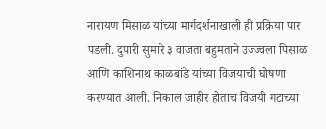नारायण मिसाळ यांच्या मार्गदर्शनाखाली ही प्रक्रिया पार पडली. दुपारी सुमारे ३ वाजता बहुमताने उज्ज्वला पिसाळ आणि काशिनाथ काळबांडे यांच्या विजयाची घोषणा करण्यात आली. निकाल जाहीर होताच विजयी गटाच्या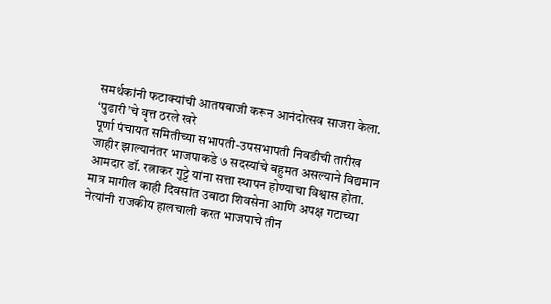समर्थकांनी फटाक्यांची आतषबाजी करून आनंदोत्सव साजरा केला.
‘पुढारी’चे वृत्त ठरले खरे
पूर्णा पंचायत समितीच्या सभापती-उपसभापती निवडीची तारीख जाहीर झाल्यानंतर भाजपाकडे ७ सदस्यांचे बहुमत असल्याने विद्यमान आमदार डॉ. रत्नाकर गुट्टे यांना सत्ता स्थापन होण्याचा विश्वास होता. मात्र मागील काही दिवसांत उबाठा शिवसेना आणि अपक्ष गटाच्या नेत्यांनी राजकीय हालचाली करत भाजपाचे तीन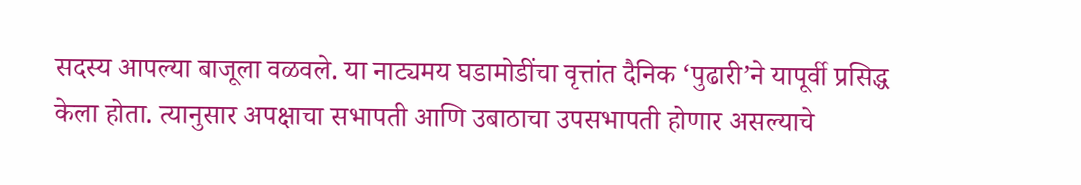सदस्य आपल्या बाजूला वळवले. या नाट्यमय घडामोडींचा वृत्तांत दैनिक ‘पुढारी’ने यापूर्वी प्रसिद्ध केला होता. त्यानुसार अपक्षाचा सभापती आणि उबाठाचा उपसभापती होणार असल्याचे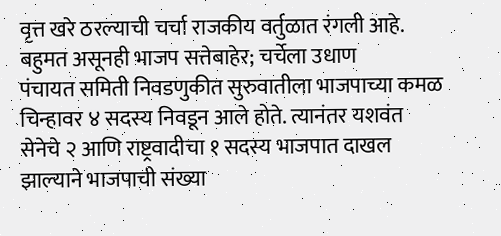वृत्त खरे ठरल्याची चर्चा राजकीय वर्तुळात रंगली आहे.
बहुमत असूनही भाजप सत्तेबाहेर; चर्चेला उधाण
पंचायत समिती निवडणुकीत सुरुवातीला भाजपाच्या कमळ चिन्हावर ४ सदस्य निवडून आले होते. त्यानंतर यशवंत सेनेचे २ आणि राष्ट्रवादीचा १ सदस्य भाजपात दाखल झाल्याने भाजपाची संख्या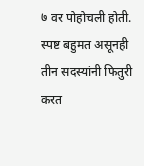७ वर पोहोचली होती. स्पष्ट बहुमत असूनही तीन सदस्यांनी फितुरी करत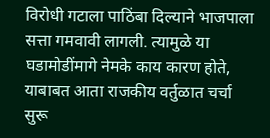विरोधी गटाला पाठिंबा दिल्याने भाजपाला सत्ता गमवावी लागली. त्यामुळे या घडामोडींमागे नेमके काय कारण होते, याबाबत आता राजकीय वर्तुळात चर्चा सुरू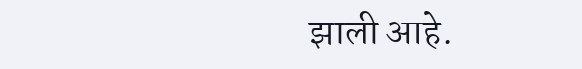झाली आहे.